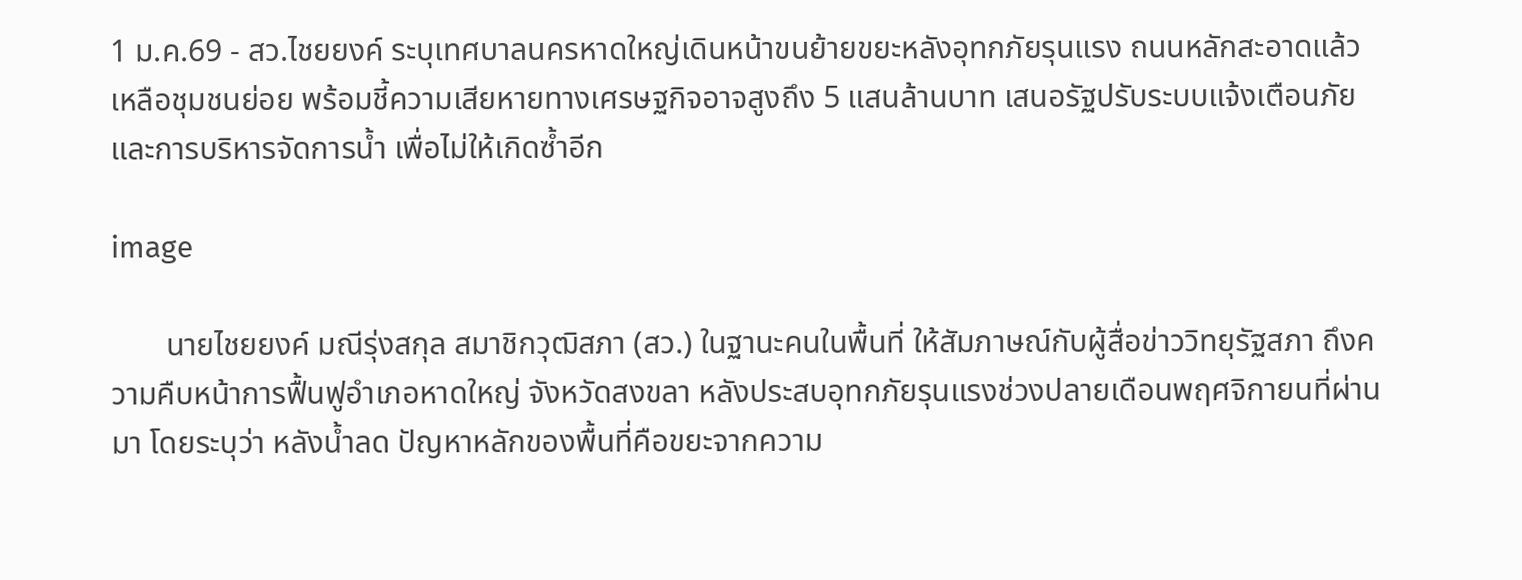1 ม.ค.69 - สว.ไชยยงค์ ระบุเทศบาลนครหาดใหญ่เดินหน้าขนย้ายขยะหลังอุทกภัยรุนแรง ถนนหลักสะอาดแล้ว เหลือชุมชนย่อย พร้อมชี้ความเสียหายทางเศรษฐกิจอาจสูงถึง 5 แสนล้านบาท เสนอรัฐปรับระบบแจ้งเตือนภัยและการบริหารจัดการน้ำ เพื่อไม่ให้เกิดซ้ำอีก

image

       นายไชยยงค์ มณีรุ่งสกุล สมาชิกวุฒิสภา (สว.) ในฐานะคนในพื้นที่ ให้สัมภาษณ์กับผู้สื่อข่าววิทยุรัฐสภา ถึงความคืบหน้าการฟื้นฟูอำเภอหาดใหญ่ จังหวัดสงขลา หลังประสบอุทกภัยรุนแรงช่วงปลายเดือนพฤศจิกายนที่ผ่านมา โดยระบุว่า หลังน้ำลด ปัญหาหลักของพื้นที่คือขยะจากความ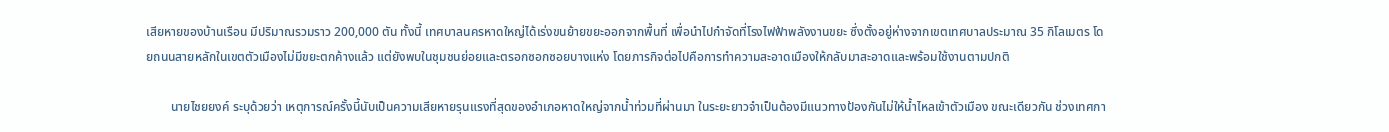เสียหายของบ้านเรือน มีปริมาณรวมราว 200,000 ตัน ทั้งนี้ เทศบาลนครหาดใหญ่ได้เร่งขนย้ายขยะออกจากพื้นที่ เพื่อนำไปกำจัดที่โรงไฟฟ้าพลังงานขยะ ซึ่งตั้งอยู่ห่างจากเขตเทศบาลประมาณ 35 กิโลเมตร โดยถนนสายหลักในเขตตัวเมืองไม่มีขยะตกค้างแล้ว แต่ยังพบในชุมชนย่อยและตรอกซอกซอยบางแห่ง โดยภารกิจต่อไปคือการทำความสะอาดเมืองให้กลับมาสะอาดและพร้อมใช้งานตามปกติ

        นายไชยยงค์ ระบุด้วยว่า เหตุการณ์ครั้งนี้นับเป็นความเสียหายรุนแรงที่สุดของอำเภอหาดใหญ่จากน้ำท่วมที่ผ่านมา ในระยะยาวจำเป็นต้องมีแนวทางป้องกันไม่ให้น้ำไหลเข้าตัวเมือง ขณะเดียวกัน ช่วงเทศกา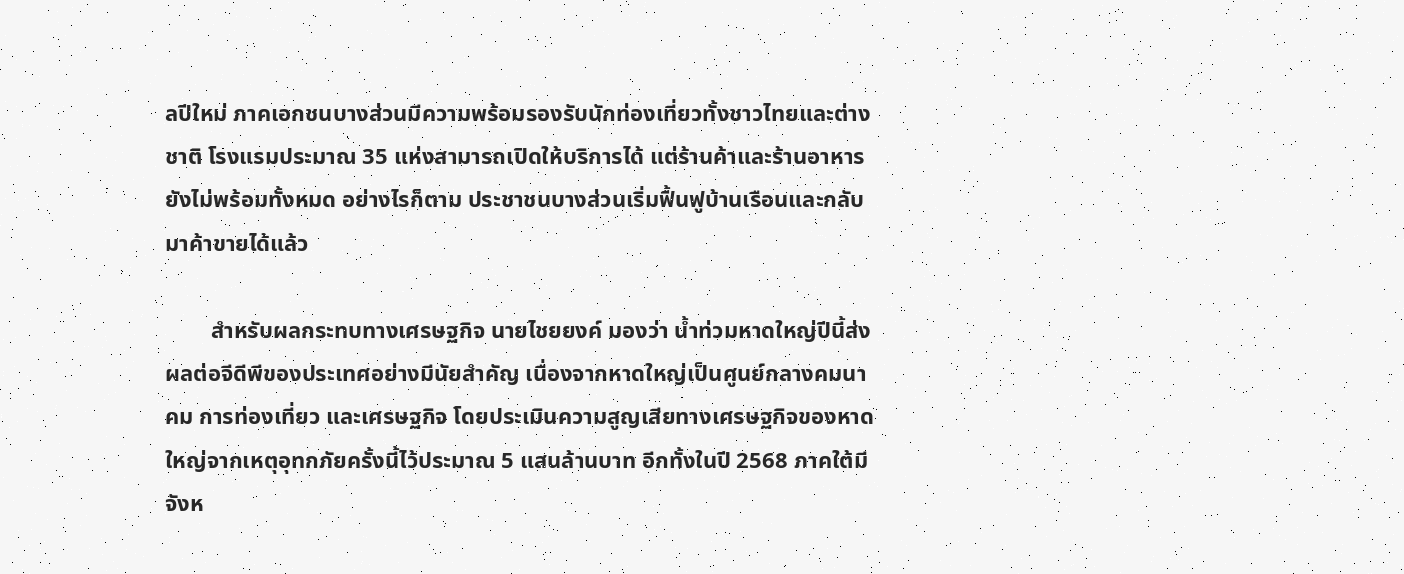ลปีใหม่ ภาคเอกชนบางส่วนมีความพร้อมรองรับนักท่องเที่ยวทั้งชาวไทยและต่างชาติ โรงแรมประมาณ 35 แห่งสามารถเปิดให้บริการได้ แต่ร้านค้าและร้านอาหารยังไม่พร้อมทั้งหมด อย่างไรก็ตาม ประชาชนบางส่วนเริ่มฟื้นฟูบ้านเรือนและกลับมาค้าขายได้แล้ว

        สำหรับผลกระทบทางเศรษฐกิจ นายไชยยงค์ มองว่า น้ำท่วมหาดใหญ่ปีนี้ส่งผลต่อจีดีพีของประเทศอย่างมีนัยสำคัญ เนื่องจากหาดใหญ่เป็นศูนย์กลางคมนาคม การท่องเที่ยว และเศรษฐกิจ โดยประเมินความสูญเสียทางเศรษฐกิจของหาดใหญ่จากเหตุอุทกภัยครั้งนี้ไว้ประมาณ 5 แสนล้านบาท อีกทั้งในปี 2568 ภาคใต้มีจังห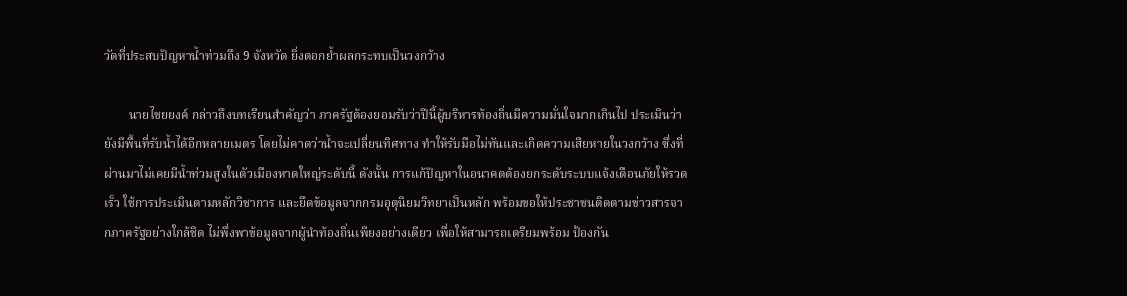วัดที่ประสบปัญหาน้ำท่วมถึง 9 จังหวัด ยิ่งตอกย้ำผลกระทบเป็นวงกว้าง

        นายไชยยงค์ กล่าวถึงบทเรียนสำคัญว่า ภาครัฐต้องยอมรับว่าปีนี้ผู้บริหารท้องถิ่นมีความมั่นใจมากเกินไป ประเมินว่ายังมีพื้นที่รับน้ำได้อีกหลายเมตร โดยไม่คาดว่าน้ำจะเปลี่ยนทิศทาง ทำให้รับมือไม่ทันและเกิดความเสียหายในวงกว้าง ซึ่งที่ผ่านมาไม่เคยมีน้ำท่วมสูงในตัวเมืองหาดใหญ่ระดับนี้ ดังนั้น การแก้ปัญหาในอนาคตต้องยกระดับระบบแจ้งเตือนภัยให้รวดเร็ว ใช้การประเมินตามหลักวิชาการ และยึดข้อมูลจากกรมอุตุนิยมวิทยาเป็นหลัก พร้อมขอให้ประชาชนติดตามข่าวสารจากภาครัฐอย่างใกล้ชิด ไม่พึ่งพาข้อมูลจากผู้นำท้องถิ่นเพียงอย่างเดียว เพื่อให้สามารถเตรียมพร้อม ป้องกัน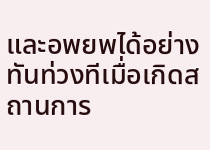และอพยพได้อย่างทันท่วงทีเมื่อเกิดสถานการ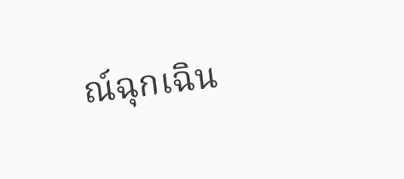ณ์ฉุกเฉิน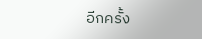อีกครั้ง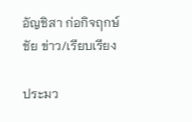อัญชิสา ก่อกิจฤกษ์ชัย ข่าว/เรียบเรียง

ประมว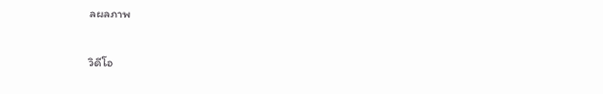ลผลภาพ

วิดีโอ